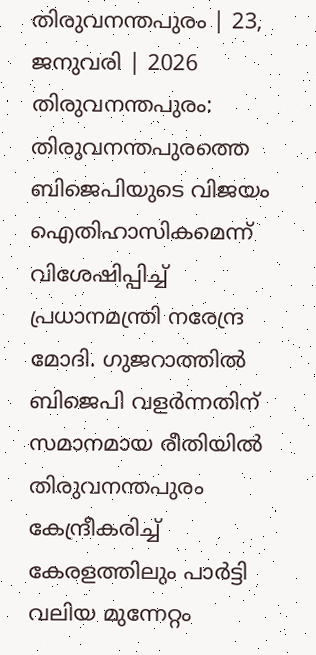തിരുവനന്തപുരം | 23, ജനുവരി | 2026
തിരുവനന്തപുരം: തിരുവനന്തപുരത്തെ ബിജെപിയുടെ വിജയം ഐതിഹാസികമെന്ന് വിശേഷിപ്പിച്ച് പ്രധാനമന്ത്രി നരേന്ദ്ര മോദി. ഗുജറാത്തിൽ ബിജെപി വളർന്നതിന് സമാനമായ രീതിയിൽ തിരുവനന്തപുരം കേന്ദ്രീകരിച്ച് കേരളത്തിലും പാർട്ടി വലിയ മുന്നേറ്റം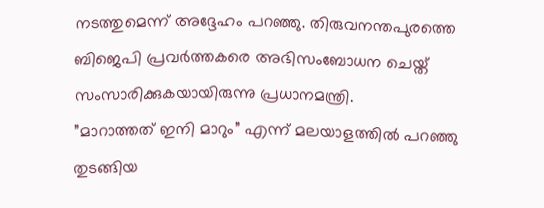നടത്തുമെന്ന് അദ്ദേഹം പറഞ്ഞു. തിരുവനന്തപുരത്തെ ബിജെപി പ്രവർത്തകരെ അഭിസംബോധന ചെയ്ത് സംസാരിക്കുകയായിരുന്നു പ്രധാനമന്ത്രി.
”മാറാത്തത് ഇനി മാറും” എന്ന് മലയാളത്തിൽ പറഞ്ഞു തുടങ്ങിയ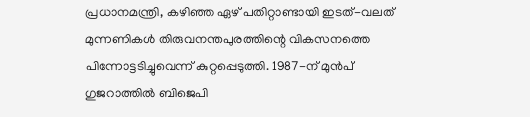പ്രധാനമന്ത്രി, കഴിഞ്ഞ ഏഴ് പതിറ്റാണ്ടായി ഇടത്-വലത് മുന്നണികൾ തിരുവനന്തപുരത്തിന്റെ വികസനത്തെ പിന്നോട്ടടിച്ചുവെന്ന് കുറ്റപ്പെടുത്തി. 1987-ന് മുൻപ് ഗുജറാത്തിൽ ബിജെപി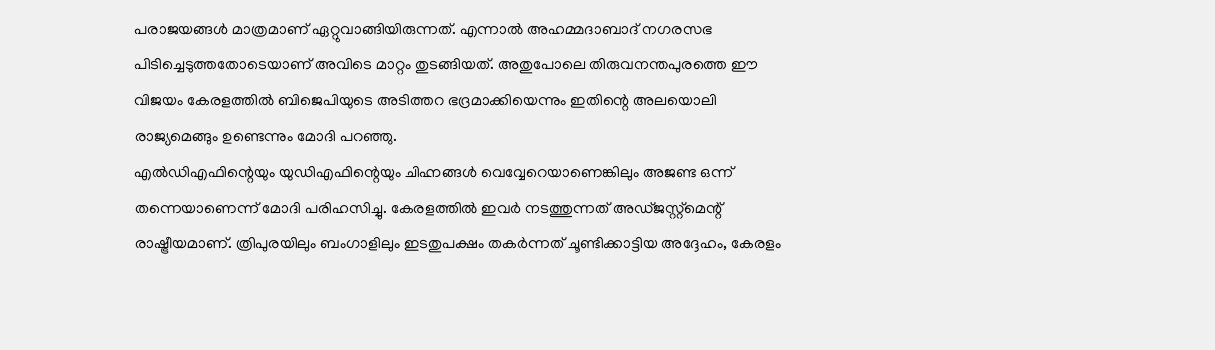പരാജയങ്ങൾ മാത്രമാണ് ഏറ്റുവാങ്ങിയിരുന്നത്. എന്നാൽ അഹമ്മദാബാദ് നഗരസഭ പിടിച്ചെടുത്തതോടെയാണ് അവിടെ മാറ്റം തുടങ്ങിയത്. അതുപോലെ തിരുവനന്തപുരത്തെ ഈ വിജയം കേരളത്തിൽ ബിജെപിയുടെ അടിത്തറ ഭദ്രമാക്കിയെന്നും ഇതിന്റെ അലയൊലി രാജ്യമെങ്ങും ഉണ്ടെന്നും മോദി പറഞ്ഞു.
എൽഡിഎഫിന്റെയും യുഡിഎഫിന്റെയും ചിഹ്നങ്ങൾ വെവ്വേറെയാണെങ്കിലും അജണ്ട ഒന്ന് തന്നെയാണെന്ന് മോദി പരിഹസിച്ചു. കേരളത്തിൽ ഇവർ നടത്തുന്നത് അഡ്ജസ്റ്റ്മെന്റ് രാഷ്ട്രീയമാണ്. ത്രിപുരയിലും ബംഗാളിലും ഇടതുപക്ഷം തകർന്നത് ചൂണ്ടിക്കാട്ടിയ അദ്ദേഹം, കേരളം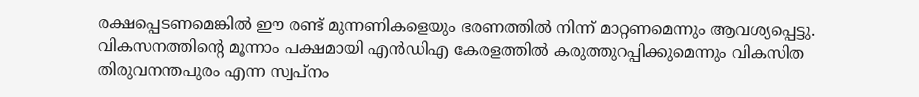രക്ഷപ്പെടണമെങ്കിൽ ഈ രണ്ട് മുന്നണികളെയും ഭരണത്തിൽ നിന്ന് മാറ്റണമെന്നും ആവശ്യപ്പെട്ടു. വികസനത്തിന്റെ മൂന്നാം പക്ഷമായി എൻഡിഎ കേരളത്തിൽ കരുത്തുറപ്പിക്കുമെന്നും വികസിത തിരുവനന്തപുരം എന്ന സ്വപ്നം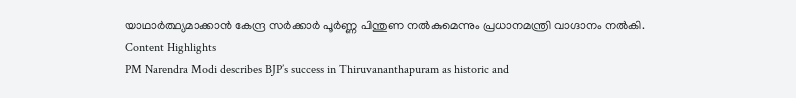യാഥാർത്ഥ്യമാക്കാൻ കേന്ദ്ര സർക്കാർ പൂർണ്ണ പിന്തുണ നൽകുമെന്നും പ്രധാനമന്ത്രി വാഗ്ദാനം നൽകി.
Content Highlights
PM Narendra Modi describes BJP’s success in Thiruvananthapuram as historic and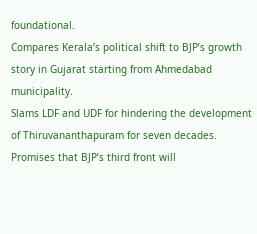foundational.
Compares Kerala’s political shift to BJP’s growth story in Gujarat starting from Ahmedabad municipality.
Slams LDF and UDF for hindering the development of Thiruvananthapuram for seven decades.
Promises that BJP’s third front will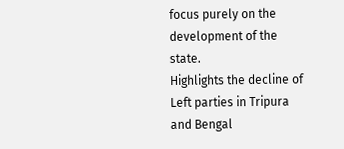focus purely on the development of the state.
Highlights the decline of Left parties in Tripura and Bengal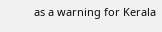as a warning for Kerala